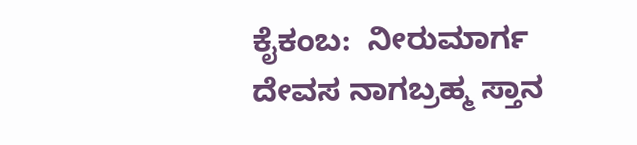ಕೈಕಂಬ:  ನೀರುಮಾರ್ಗ  ದೇವಸ ನಾಗಬ್ರಹ್ಮ ಸ್ತಾನ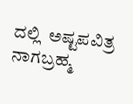ದಲ್ಲಿ  ಅಷ್ಟಪವಿತ್ರ ನಾಗಬ್ರಹ್ಮ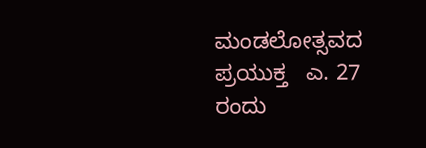ಮಂಡಲೋತ್ಸವದ ಪ್ರಯುಕ್ತ   ಎ. 27 ರಂದು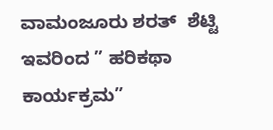ವಾಮಂಜೂರು ಶರತ್  ಶೆಟ್ಟಿ ಇವರಿಂದ ” ಹರಿಕಥಾ ಕಾರ್ಯಕ್ರಮ”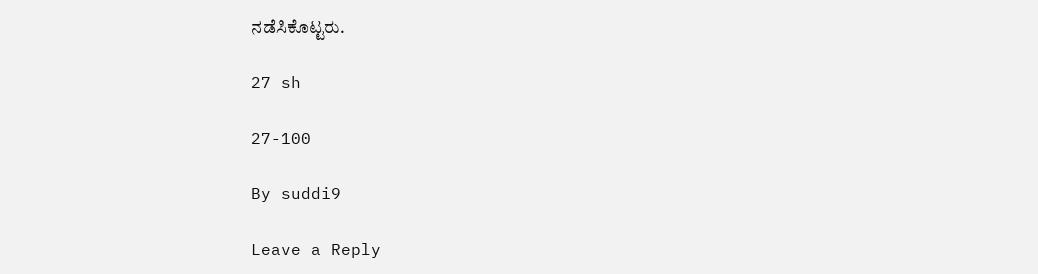ನಡೆಸಿಕೊಟ್ಟರು.

27 sh

27-100

By suddi9

Leave a Reply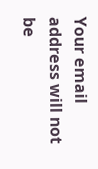Your email address will not be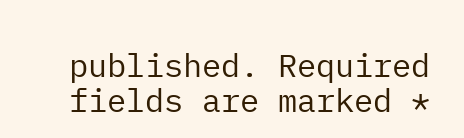published. Required fields are marked *